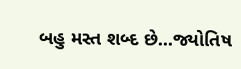બહુ મસ્ત શબ્દ છે...જ્યોતિષ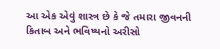આ એક એવું શાસ્ત્ર છે કે જે તમારા જીવનની કિતાબ અને ભવિષ્યનો અરીસો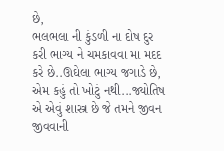છે,
ભલભલા ની કુંડળી ના દોષ દુર કરી ભાગ્ય ને ચમકાવવા મા મદદ કરે છે..ઊઘેલા ભાગ્ય જગાડે છે,
એમ કહું તો ખોટું નથી...જ્યોતિષ એ એવું શાસ્ત્ર છે જે તમને જીવન જીવવાની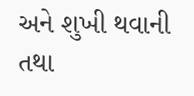અને શુખી થવાની તથા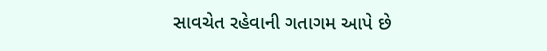સાવચેત રહેવાની ગતાગમ આપે છે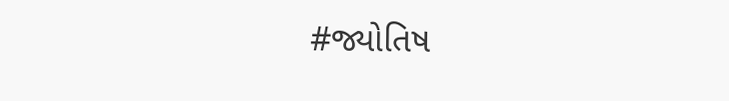#જ્યોતિષ